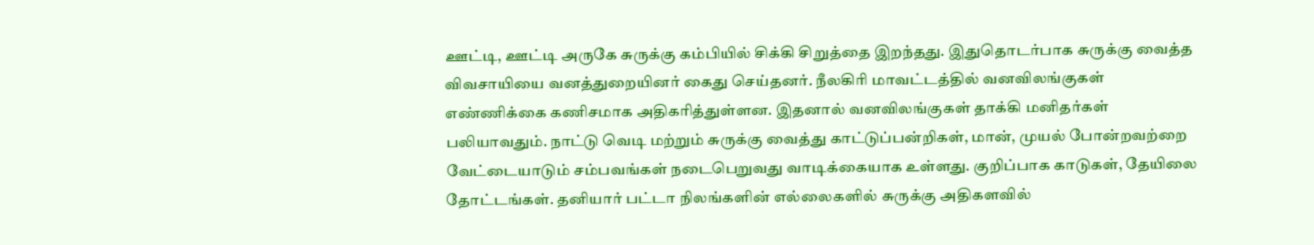ஊட்டி, ஊட்டி அருகே சுருக்கு கம்பியில் சிக்கி சிறுத்தை இறந்தது. இதுதொடர்பாக சுருக்கு வைத்த விவசாயியை வனத்துறையினர் கைது செய்தனர். நீலகிரி மாவட்டத்தில் வனவிலங்குகள் எண்ணிக்கை கணிசமாக அதிகரித்துள்ளன. இதனால் வனவிலங்குகள் தாக்கி மனிதர்கள் பலியாவதும். நாட்டு வெடி மற்றும் சுருக்கு வைத்து காட்டுப்பன்றிகள், மான், முயல் போன்றவற்றை வேட்டையாடும் சம்பவங்கள் நடைபெறுவது வாடிக்கையாக உள்ளது. குறிப்பாக காடுகள், தேயிலை தோட்டங்கள். தனியார் பட்டா நிலங்களின் எல்லைகளில் சுருக்கு அதிகளவில்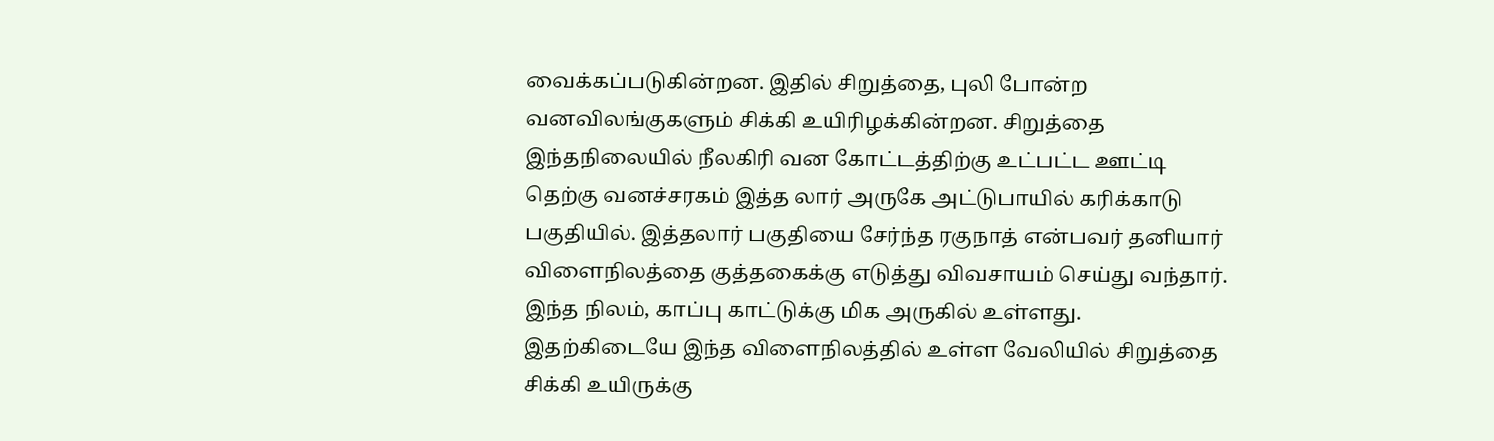வைக்கப்படுகின்றன. இதில் சிறுத்தை, புலி போன்ற வனவிலங்குகளும் சிக்கி உயிரிழக்கின்றன. சிறுத்தை இந்தநிலையில் நீலகிரி வன கோட்டத்திற்கு உட்பட்ட ஊட்டி தெற்கு வனச்சரகம் இத்த லார் அருகே அட்டுபாயில் கரிக்காடு பகுதியில். இத்தலார் பகுதியை சேர்ந்த ரகுநாத் என்பவர் தனியார் விளைநிலத்தை குத்தகைக்கு எடுத்து விவசாயம் செய்து வந்தார். இந்த நிலம், காப்பு காட்டுக்கு மிக அருகில் உள்ளது. இதற்கிடையே இந்த விளைநிலத்தில் உள்ள வேலியில் சிறுத்தை சிக்கி உயிருக்கு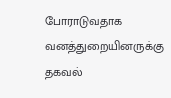போராடுவதாக வனத்துறையினருக்கு தகவல்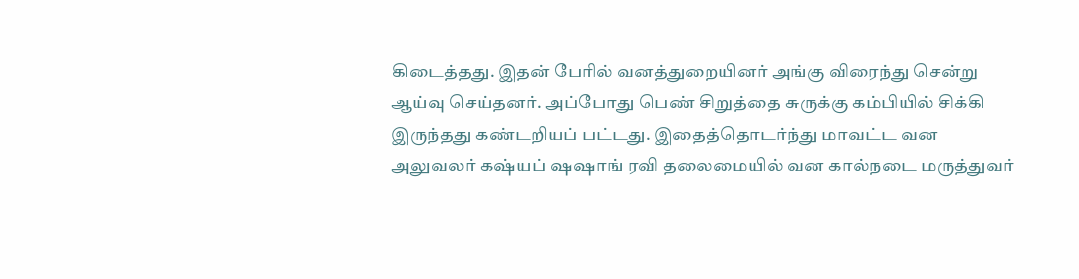கிடைத்தது. இதன் பேரில் வனத்துறையினர் அங்கு விரைந்து சென்று ஆய்வு செய்தனர். அப்போது பெண் சிறுத்தை சுருக்கு கம்பியில் சிக்கி இருந்தது கண்டறியப் பட்டது. இதைத்தொடர்ந்து மாவட்ட வன அலுவலர் கஷ்யப் ஷஷாங் ரவி தலைமையில் வன கால்நடை மருத்துவர்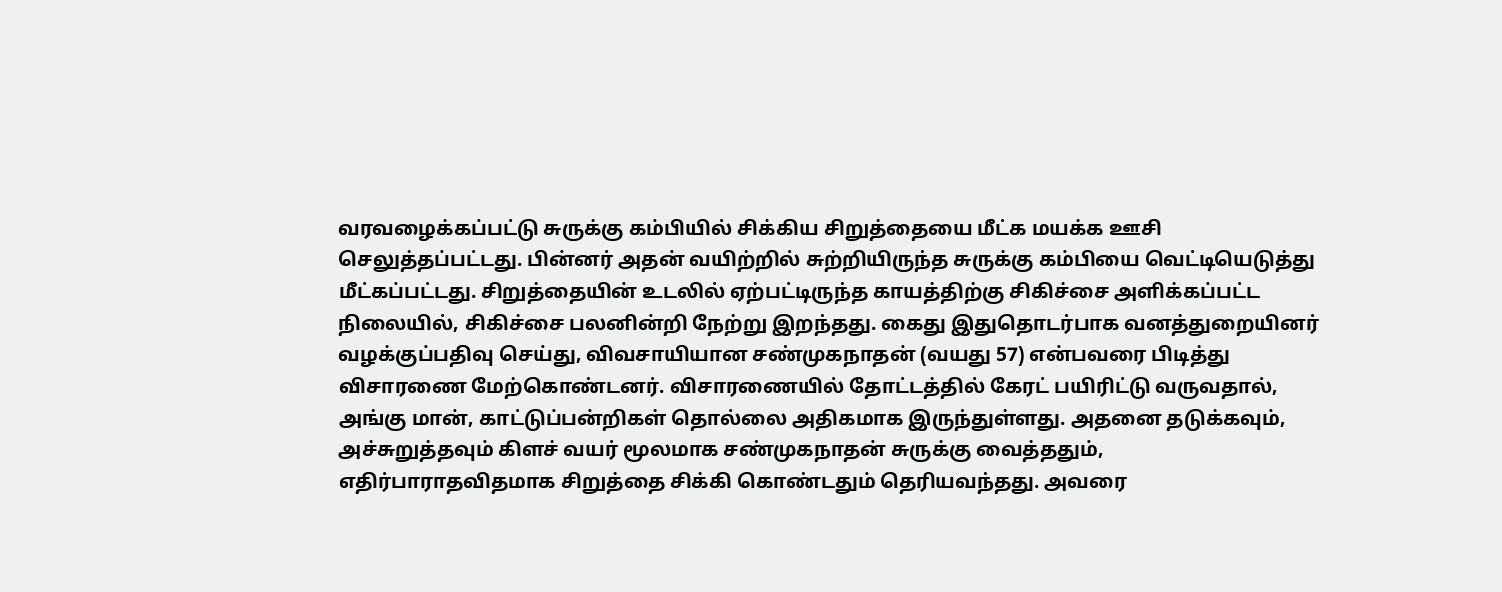வரவழைக்கப்பட்டு சுருக்கு கம்பியில் சிக்கிய சிறுத்தையை மீட்க மயக்க ஊசி செலுத்தப்பட்டது. பின்னர் அதன் வயிற்றில் சுற்றியிருந்த சுருக்கு கம்பியை வெட்டியெடுத்து மீட்கப்பட்டது. சிறுத்தையின் உடலில் ஏற்பட்டிருந்த காயத்திற்கு சிகிச்சை அளிக்கப்பட்ட நிலையில், சிகிச்சை பலனின்றி நேற்று இறந்தது. கைது இதுதொடர்பாக வனத்துறையினர் வழக்குப்பதிவு செய்து, விவசாயியான சண்முகநாதன் (வயது 57) என்பவரை பிடித்து விசாரணை மேற்கொண்டனர். விசாரணையில் தோட்டத்தில் கேரட் பயிரிட்டு வருவதால், அங்கு மான், காட்டுப்பன்றிகள் தொல்லை அதிகமாக இருந்துள்ளது. அதனை தடுக்கவும், அச்சுறுத்தவும் கிளச் வயர் மூலமாக சண்முகநாதன் சுருக்கு வைத்ததும், எதிர்பாராதவிதமாக சிறுத்தை சிக்கி கொண்டதும் தெரியவந்தது. அவரை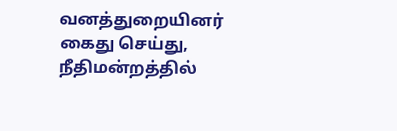வனத்துறையினர் கைது செய்து, நீதிமன்றத்தில்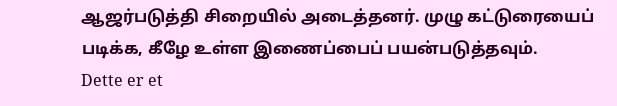ஆஜர்படுத்தி சிறையில் அடைத்தனர். முழு கட்டுரையைப் படிக்க, கீழே உள்ள இணைப்பைப் பயன்படுத்தவும்.
Dette er et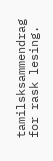tamilsksammendrag for rask lesing.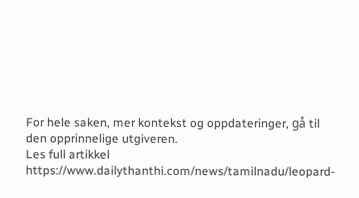For hele saken, mer kontekst og oppdateringer, gå til den opprinnelige utgiveren.
Les full artikkel
https://www.dailythanthi.com/news/tamilnadu/leopard-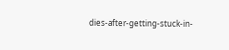dies-after-getting-stuck-in-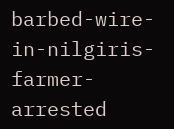barbed-wire-in-nilgiris-farmer-arrested